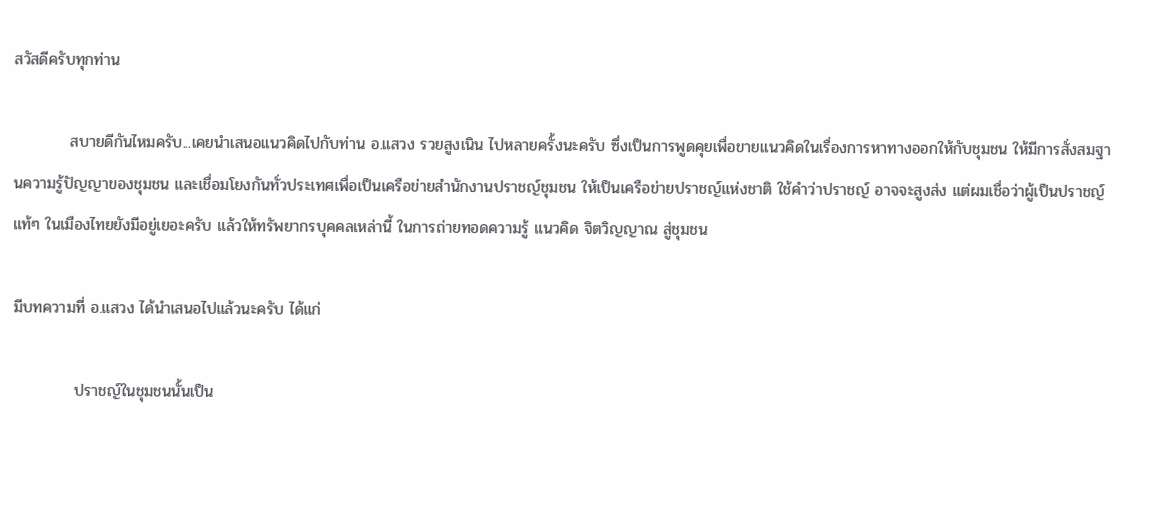สวัสดีครับทุกท่าน

          สบายดีกันไหมครับ...เคยนำเสนอแนวคิดไปกับท่าน อ.แสวง รวยสูงเนิน ไปหลายครั้งนะครับ ซึ่งเป็นการพูดคุยเพื่อขายแนวคิดในเรื่องการหาทางออกให้กับชุมชน ให้มีการสั่งสมฐานความรู้ปัญญาของชุมชน และเชื่อมโยงกันทั่วประเทศเพื่อเป็นเครือข่ายสำนักงานปราชญ์ชุมชน ให้เป็นเครือข่ายปราชญ์แห่งชาติ ใช้คำว่าปราชญ์ อาจจะสูงส่ง แต่ผมเชื่อว่าผู้เป็นปราชญ์แท้ๆ ในเมืองไทยยังมีอยู่เยอะครับ แล้วให้ทรัพยากรบุคคลเหล่านี้ ในการถ่ายทอดความรู้ แนวคิด จิตวิญญาณ สู่ชุมชน

มีบทความที่ อ.แสวง ได้นำเสนอไปแล้วนะครับ ได้แก่

           ปราชญ์ในชุมชนนั้นเป็น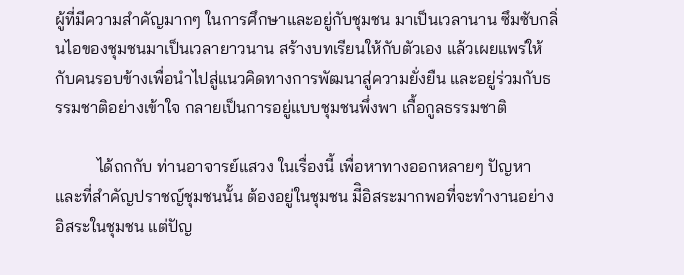ผู้ที่มีความสำคัญมากๆ ในการศึกษาและอยู่กับชุมชน มาเป็นเวลานาน ซึมซับกลิ่นไอของชุมชนมาเป็นเวลายาวนาน สร้างบทเรียนให้กับตัวเอง แล้วเผยแพร่ให้กับคนรอบข้างเพื่อนำไปสู่แนวคิดทางการพัฒนาสู่ความยั่งยืน และอยู่ร่วมกับธรรมชาติอย่างเข้าใจ กลายเป็นการอยู่แบบชุมชนพึ่งพา เกื้อกูลธรรมชาติ

          ได้ถกกับ ท่านอาจารย์แสวง ในเรื่องนี้ เพื่อหาทางออกหลายๆ ปัญหา และที่สำคัญปราชญ์ชุมชนนั้น ต้องอยู่ในชุมชน มีิอิสระมากพอที่จะทำงานอย่างอิสระในชุมชน แต่ปัญ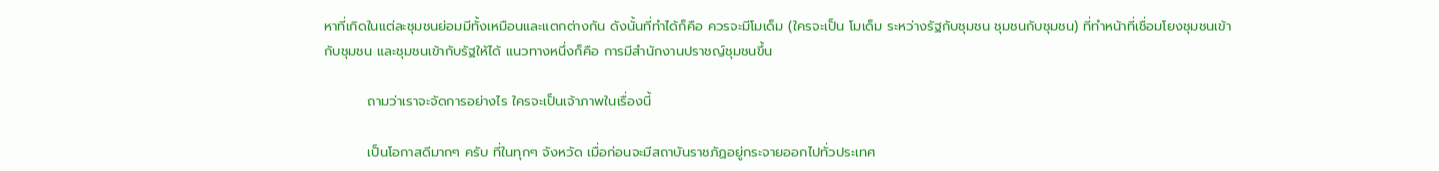หาที่เกิดในแต่ละชุมชนย่อมมีทั้งเหมือนและแตกต่างกัน ดังนั้นที่ทำได้ก็คือ ควรจะมีโมเด็ม (ใครจะเป็น โมเด็ม ระหว่างรัฐกับชุมชน ชุมชนกับชุมชน) ที่ทำหน้าที่เชื่อมโยงชุมชนเข้ากับชุมชน และชุมชนเข้ากับรัฐให้ได้ แนวทางหนึ่งก็คือ การมีสำนักงานปราชญ์ชุมชนขึ้น

         ถามว่าเราจะจัดการอย่างไร ใครจะเป็นเจ้าภาพในเรื่องนี้

         เป็นโอกาสดีมากๆ ครับ ที่ในทุกๆ จังหวัด เมื่อก่อนจะมีสถาบันราชภัฏอยู่กระจายออกไปทั่วประเทศ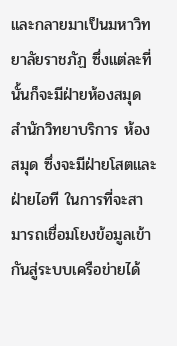และกลายมาเป็นมหาวิทยาลัยราชภัฏ ซึ่งแต่ละที่นั้นก็จะมีฝ่ายห้องสมุด สำนักวิทยาบริการ ห้องสมุด ซึ่งจะมีฝ่ายโสตและฝ่ายไอที ในการที่จะสามารถเชื่อมโยงข้อมูลเข้ากันสู่ระบบเครือข่ายได้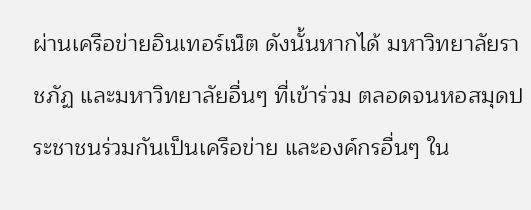ผ่านเครือข่ายอินเทอร์เน็ต ดังนั้นหากได้ มหาวิทยาลัยราชภัฏ และมหาวิทยาลัยอื่นๆ ที่เข้าร่วม ตลอดจนหอสมุดประชาชนร่วมกันเป็นเครือข่าย และองค์กรอื่นๆ ใน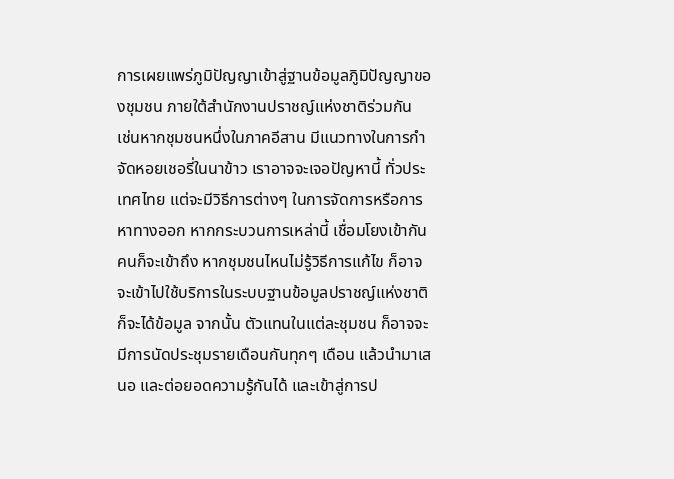การเผยแพร่ภูมิปัญญาเข้าสู่ฐานข้อมูลภูิมิปัญญาของชุมชน ภายใต้สำนักงานปราชญ์แห่งชาติร่วมกัน  เช่นหากชุมชนหนึ่งในภาคอีสาน มีแนวทางในการกำจัดหอยเชอรี่ในนาข้าว เราอาจจะเจอปัญหานี้ ทั่วประเทศไทย แต่จะมีวิธีการต่างๆ ในการจัดการหรือการหาทางออก หากกระบวนการเหล่านี้ เชื่อมโยงเข้ากัน คนก็จะเข้าถึง หากชุมชนไหนไม่รู้วิธีการแก้ไข ก็อาจจะเข้าไปใช้บริการในระบบฐานข้อมูลปราชญ์แห่งชาติ ก็จะได้ข้อมูล จากนั้น ตัวแทนในแต่ละชุมชน ก็อาจจะมีการนัดประชุมรายเดือนกันทุกๆ เดือน แล้วนำมาเสนอ และต่อยอดความรู้กันได้ และเข้าสู่การป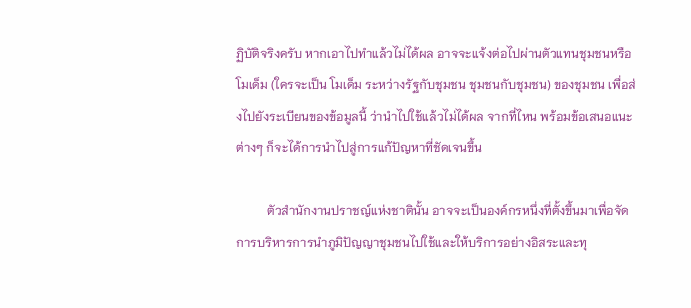ฏิบัติจริงครับ หากเอาไปทำแล้วไม่ได้ผล อาจจะแจ้งต่อไปผ่านตัวแทนชุมชนหรือโมเด็ม (ใครจะเป็น โมเด็ม ระหว่างรัฐกับชุมชน ชุมชนกับชุมชน) ของชุมชน เพื่อส่งไปยังระเบียนของข้อมูลนี้ ว่านำไปใช้แล้วไม่ได้ผล จากที่ไหน พร้อมข้อเสนอแนะต่างๆ ก็จะได้การนำไปสู่การแก้ปัญหาที่ชัดเจนขึ้น

          ตัวสำนักงานปราชญ์แห่งชาตินั้น อาจจะเป็นองค์กรหนึ่งที่ตั้งขึ้นมาเพื่อจัดการบริหารการนำภูมิปัญญาชุมชนไปใช้และให้บริการอย่างอิสระและทุ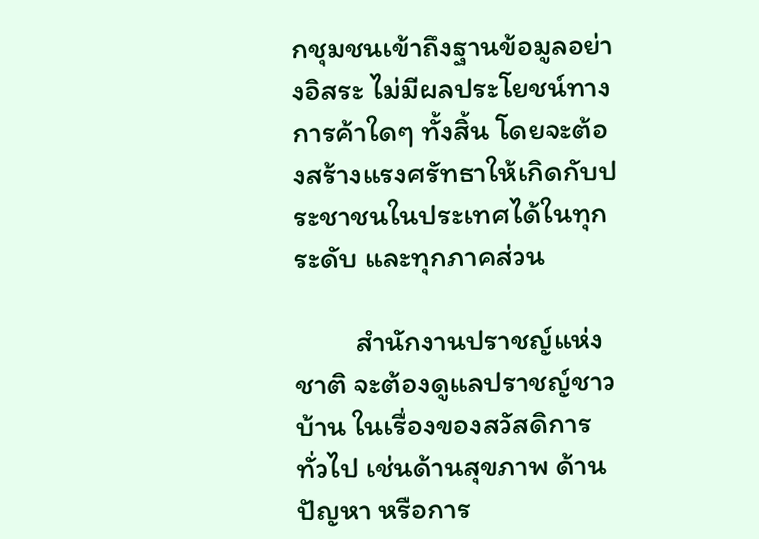กชุมชนเข้าถึงฐานข้อมูลอย่างอิสระ ไม่มีผลประโยชน์ทางการค้าใดๆ ทั้งสิ้น โดยจะต้องสร้างแรงศรัทธาให้เกิดกับประชาชนในประเทศได้ในทุกระดับ และทุกภาคส่วน

         สำนักงานปราชญ์แห่งชาติ จะต้องดูแลปราชญ์ชาวบ้าน ในเรื่องของสวัสดิการทั่วไป เช่นด้านสุขภาพ ด้านปัญหา หรือการ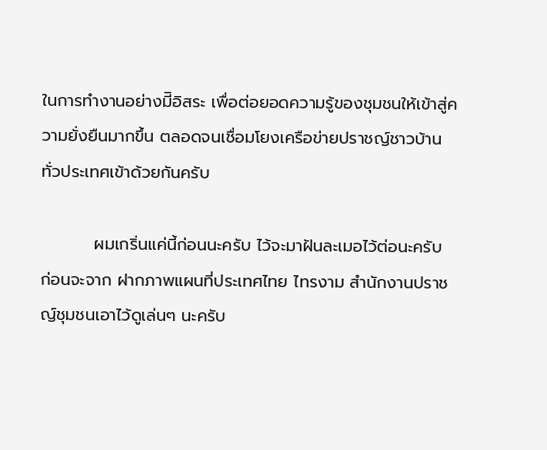ในการทำงานอย่างมีิอิสระ เพื่อต่อยอดความรู้ของชุมชนให้เข้าสู่ความยั่งยืนมากขึ้น ตลอดจนเชื่อมโยงเครือข่ายปราชญ์ชาวบ้านทั่วประเทศเข้าด้วยกันครับ

         ผมเกริ่นแค่นี้ก่อนนะครับ ไว้จะมาฝันละเมอไว้ต่อนะครับ ก่อนจะจาก ฝากภาพแผนที่ประเทศไทย ไทรงาม สำนักงานปราชญ์ชุมชนเอาไว้ดูเล่นๆ นะครับ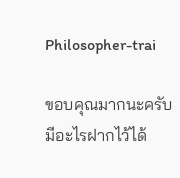Philosopher-trai

ขอบคุณมากนะครับ มีอะไรฝากไว้ได้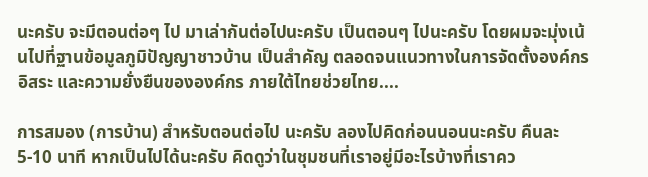นะครับ จะมีตอนต่อๆ ไป มาเล่ากันต่อไปนะครับ เป็นตอนๆ ไปนะครับ โดยผมจะมุ่งเน้นไปที่ฐานข้อมูลภูมิปัญญาชาวบ้าน เป็นสำคัญ ตลอดจนแนวทางในการจัดตั้งองค์กรอิสระ และความยั่งยืนขององค์กร ภายใต้ไทยช่วยไทย....

การสมอง (การบ้าน) สำหรับตอนต่อไป นะครับ ลองไปคิดก่อนนอนนะครับ คืนละ 5-10 นาที หากเป็นไปได้นะครับ คิดดูว่าในชุมชนที่เราอยู่มีอะไรบ้างที่เราคว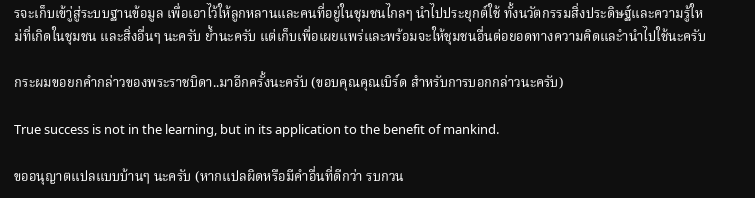รจะเก็บเข้าู่สู่ระบบฐานข้อมูล เพื่อเอาไว้ให้ลูกหลานและคนที่อยู่ในชุมชนไกลๆ นำไปประยุกต์ใช้ ทั้งนวัตกรรมสิ่งประดิษฐ์และความรู้ใหม่ที่เกิดในชุมชน และสิ่งอื่นๆ นะครับ ย้ำนะครับ แต่เก็บเพื่อเผยแพร่และพร้อมจะให้ชุมชนอื่นต่อยอดทางความคิดและำนำไปใช้นะครับ

กระผมขอยกคำกล่าวของพระราชบิดา..มาอีกครั้งนะครับ (ขอบคุณคุณเบิร์ด สำหรับการบอกกล่าวนะครับ)

True success is not in the learning, but in its application to the benefit of mankind.

ขออนุญาตแปลแบบบ้านๆ นะครับ (หากแปลผิดหรือมีคำอื่นที่ดีกว่า รบกวน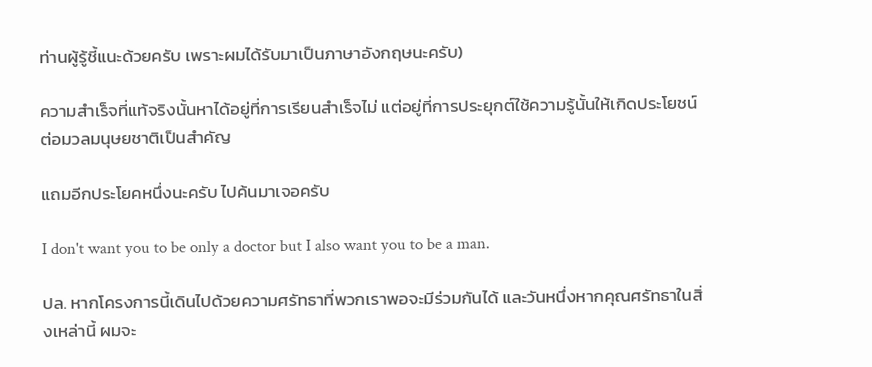ท่านผู้รู้ชี้แนะด้วยครับ เพราะผมได้รับมาเป็นภาษาอังกฤษนะครับ)

ความสำเร็จที่แท้จริงนั้นหาได้อยู่ที่การเรียนสำเร็จไม่ แต่อยู่ที่การประยุกต์ใช้ความรู้นั้นให้เกิดประโยชน์ต่อมวลมนุษยชาติเป็นสำคัญ

แถมอีกประโยคหนึ่งนะครับ ไปค้นมาเจอครับ

I don't want you to be only a doctor but I also want you to be a man.

ปล. หากโครงการนี้เดินไปด้วยความศรัทธาที่พวกเราพอจะมีร่วมกันได้ และวันหนึ่งหากคุณศรัทธาในสิ่งเหล่านี้ ผมจะ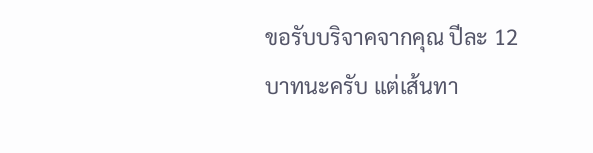ขอรับบริจาคจากคุณ ปีละ 12 บาทนะครับ แต่เส้นทา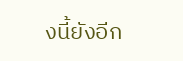งนี้ยังอีก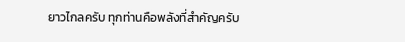ยาวไกลครับ ทุกท่านคือพลังที่สำคัญครับ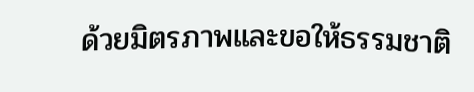ด้วยมิตรภาพและขอให้ธรรมชาติ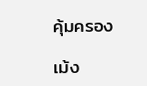คุ้มครอง

เม้ง